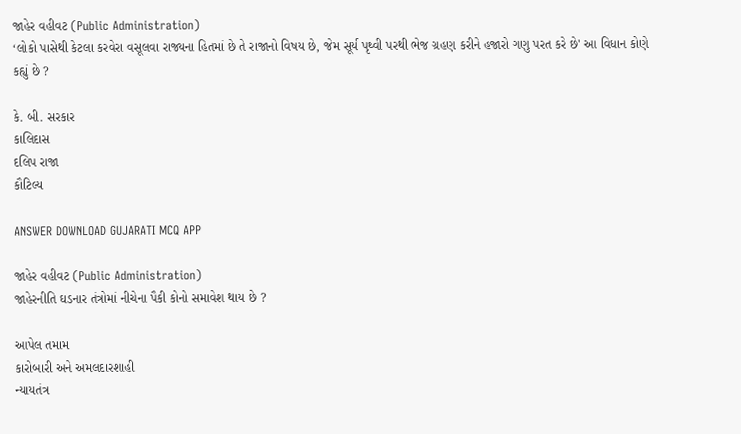જાહેર વહીવટ (Public Administration)
‘લોકો પાસેથી કેટલા કરવેરા વસૂલવા રાજ્યના હિતમાં છે તે રાજાનો વિષય છે, જેમ સૂર્ય પૃથ્વી પરથી ભેજ ગ્રહણ કરીને હજારો ગણુ પરત કરે છે' આ વિધાન કોણે કહ્યું છે ?

કે. બી. સરકાર
કાલિદાસ
દલિપ રાજા
કૌટિલ્ય

ANSWER DOWNLOAD GUJARATI MCQ APP

જાહેર વહીવટ (Public Administration)
જાહેરનીતિ ઘડનાર તંત્રોમાં નીચેના પૈકી કોનો સમાવેશ થાય છે ?

આપેલ તમામ
કારોબારી અને અમલદારશાહી
ન્યાયતંત્ર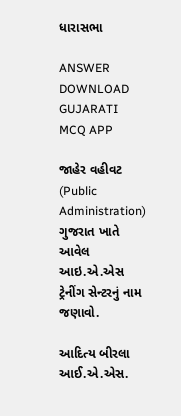ધારાસભા

ANSWER DOWNLOAD GUJARATI MCQ APP

જાહેર વહીવટ (Public Administration)
ગુજરાત ખાતે આવેલ આઇ.એ.એસ ટ્રેનીંગ સેન્ટરનું નામ જણાવો.

આદિત્ય બીરલા આઈ.એ.એસ.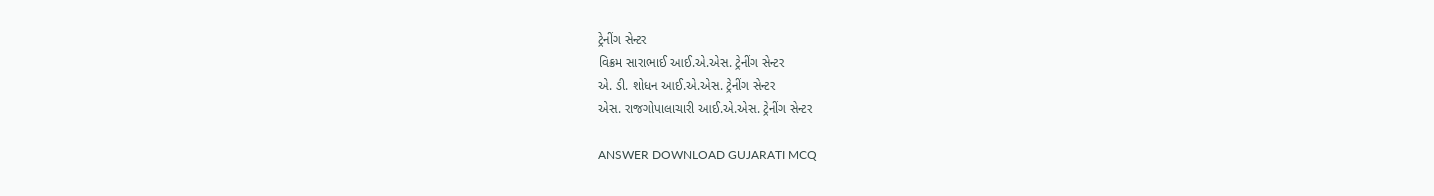ટ્રેનીંગ સેન્ટર
વિક્રમ સારાભાઈ આઈ.એ.એસ. ટ્રેનીંગ સેન્ટર
એ. ડી. શોધન આઈ.એ.એસ. ટ્રેનીંગ સેન્ટર
એસ. રાજગોપાલાચારી આઈ.એ.એસ. ટ્રેનીંગ સેન્ટર

ANSWER DOWNLOAD GUJARATI MCQ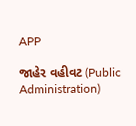APP

જાહેર વહીવટ (Public Administration)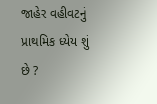જાહેર વહીવટનું પ્રાથમિક ધ્યેય શું છે ?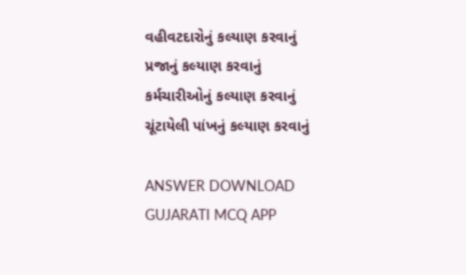વહીવટદારોનું કલ્યાણ કરવાનું
પ્રજાનું કલ્યાણ કરવાનું
કર્મચારીઓનું કલ્યાણ કરવાનું
ચૂંટાયેલી પાંખનું કલ્યાણ કરવાનું

ANSWER DOWNLOAD GUJARATI MCQ APP